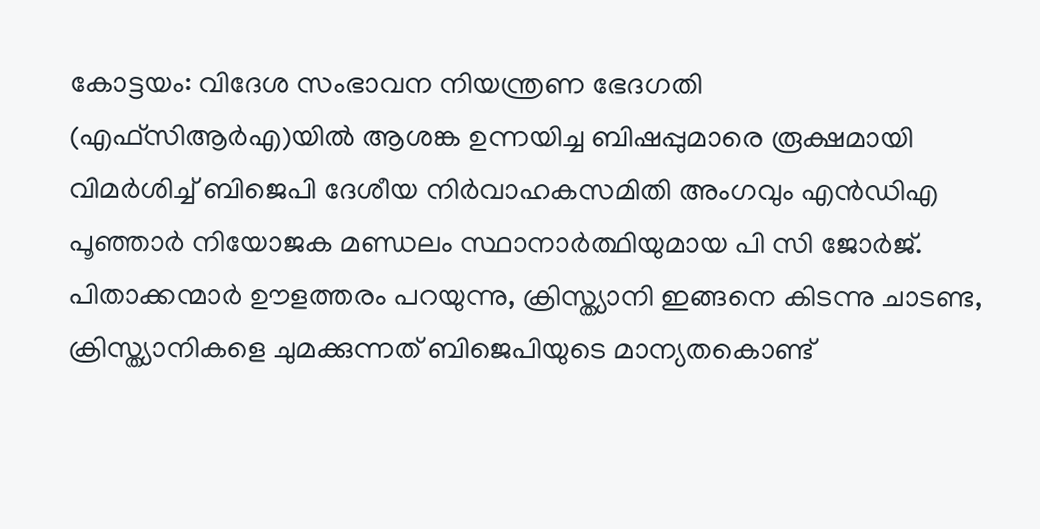കോട്ടയം: വിദേശ സംഭാവന നിയന്ത്രണ ഭേദഗതി (എഫ്സിആർഎ)യിൽ ആശങ്ക ഉന്നയിച്ച ബിഷപ്പുമാരെ രൂക്ഷമായി വിമർശിച്ച് ബിജെപി ദേശീയ നിർവാഹകസമിതി അംഗവും എൻഡിഎ പൂഞ്ഞാർ നിയോജക മണ്ഡലം സ്ഥാനാർത്ഥിയുമായ പി സി ജോർജ്. പിതാക്കന്മാർ ഊളത്തരം പറയുന്നു, ക്രിസ്ത്യാനി ഇങ്ങനെ കിടന്നു ചാടണ്ട, ക്രിസ്ത്യാനികളെ ചുമക്കുന്നത് ബിജെപിയുടെ മാന്യതകൊണ്ട്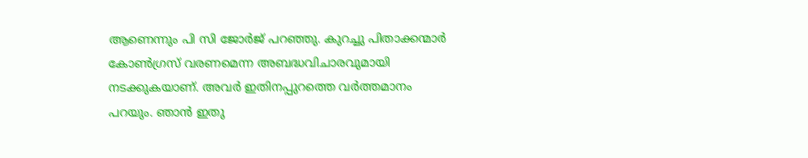ആണെന്നും പി സി ജോർജ് പറഞ്ഞു. കുറച്ചു പിതാക്കന്മാർ കോൺഗ്രസ് വരണമെന്ന അബദ്ധവിചാരവുമായി നടക്കുകയാണ്. അവർ ഇതിനപ്പുറത്തെ വർത്തമാനം പറയും. ഞാൻ ഇതു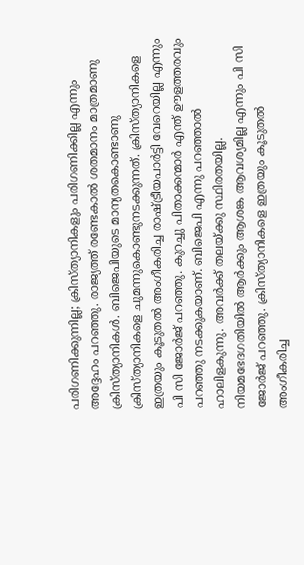പരിഗണിക്കുന്നില്ല; ക്രിസ്ത്യാനികളും പരിഗണിക്കില്ല എന്നും അദ്ദേഹം പറഞ്ഞു. രാജ്യത്ത് രണ്ടേകാൽ ശതമാനം മാത്രമാണു ക്രിസ്ത്യാനികൾ. ബിജെപിയുടെ മാന്യതകൊണ്ടാണു ക്രിസ്ത്യാനികളെ ചുമന്നുകൊണ്ടുനടക്കുന്നത്. ക്രിസ്ത്യാനികളെ ഇത്രയും കൂടുതൽ അംഗീകരിച്ച രാഷ്ട്രീയപാർട്ടി വേറെയില്ല എന്നും പി സി ജോർജ് പറഞ്ഞു. കുറച്ചു പിതാക്കന്മാർ എന്ത് ഊളത്തരവും പറഞ്ഞു നടക്കുകയാണ്. ബിജെപി എന്നു പറഞ്ഞാൽ ഹാലിളകുന്നു. അവർക്ക് തലയ്ക്കു സ്ഥിരതയില്ല. നിയമഭേദഗതിയിൽ ആർക്കും ആശങ്ക ആവശ്യമില്ല എന്നും പി സി ജോർജ് പറഞ്ഞു. ക്രിസ്ത്യാനികളെ ഇത്രയും കൂടുതൽ അംഗീകരിച്ച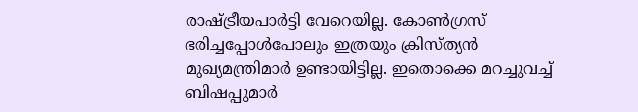രാഷ്ട്രീയപാർട്ടി വേറെയില്ല. കോൺഗ്രസ് ഭരിച്ചപ്പോൾപോലും ഇത്രയും ക്രിസ്ത്യൻ മുഖ്യമന്ത്രിമാർ ഉണ്ടായിട്ടില്ല. ഇതൊക്കെ മറച്ചുവച്ച് ബിഷപ്പുമാർ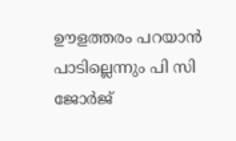ഊളത്തരം പറയാൻ പാടില്ലെന്നും പി സി ജോർജ്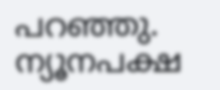പറഞ്ഞു. ന്യൂനപക്ഷ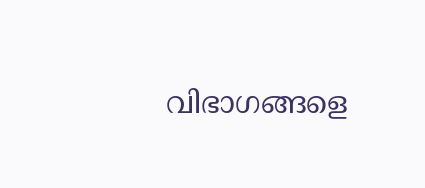വിഭാഗങ്ങളെ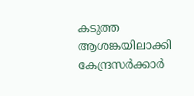കടുത്ത ആശങ്കയിലാക്കി കേന്ദ്രസർക്കാർ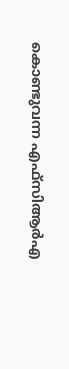കൊണ്ടുവന്ന എഫ്സിആർഎ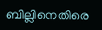ബില്ലിനെതിരെ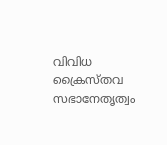വിവിധ ക്രൈസ്തവ സഭാനേതൃത്വം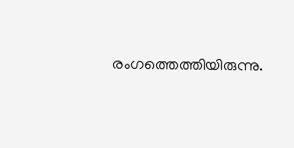രംഗത്തെത്തിയിരുന്നു.